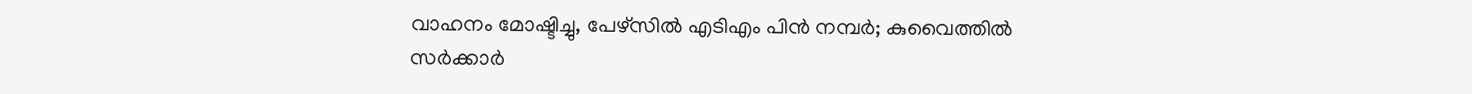വാഹനം മോഷ്ടിച്ചു, പേഴ്സില്‍ എടിഎം പിൻ നമ്പർ; കുവൈത്തില്‍ സർക്കാർ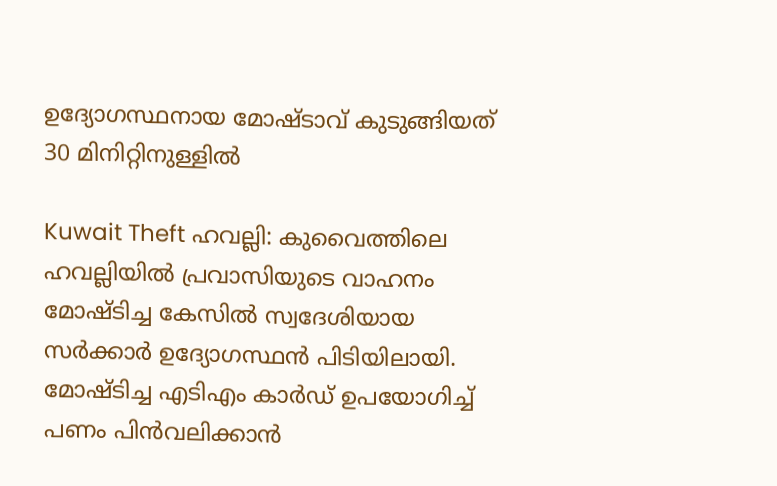ഉദ്യോഗസ്ഥനായ മോഷ്ടാവ് കുടുങ്ങിയത് 30 മിനിറ്റിനുള്ളിൽ

Kuwait Theft ഹവല്ലി: കുവൈത്തിലെ ഹവല്ലിയിൽ പ്രവാസിയുടെ വാഹനം മോഷ്ടിച്ച കേസിൽ സ്വദേശിയായ സർക്കാർ ഉദ്യോഗസ്ഥൻ പിടിയിലായി. മോഷ്ടിച്ച എടിഎം കാർഡ് ഉപയോഗിച്ച് പണം പിൻവലിക്കാൻ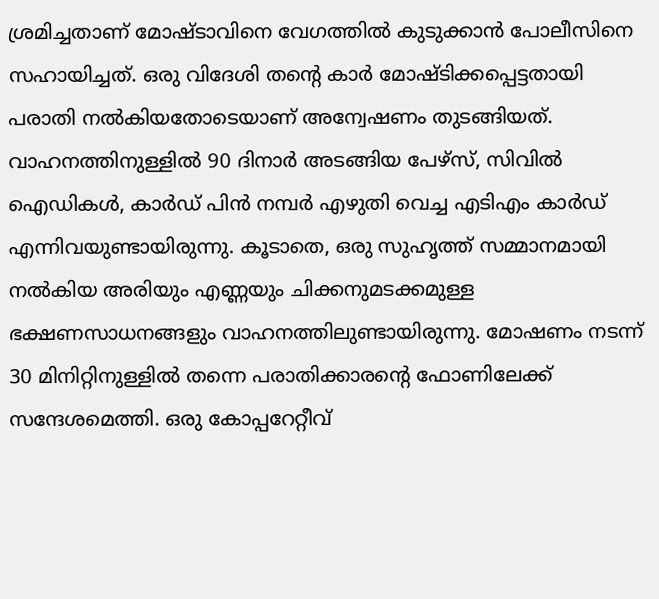ശ്രമിച്ചതാണ് മോഷ്ടാവിനെ വേഗത്തിൽ കുടുക്കാൻ പോലീസിനെ സഹായിച്ചത്. ഒരു വിദേശി തന്റെ കാർ മോഷ്ടിക്കപ്പെട്ടതായി പരാതി നൽകിയതോടെയാണ് അന്വേഷണം തുടങ്ങിയത്. വാഹനത്തിനുള്ളിൽ 90 ദിനാർ അടങ്ങിയ പേഴ്സ്, സിവിൽ ഐഡികൾ, കാർഡ് പിൻ നമ്പർ എഴുതി വെച്ച എടിഎം കാർഡ് എന്നിവയുണ്ടായിരുന്നു. കൂടാതെ, ഒരു സുഹൃത്ത് സമ്മാനമായി നൽകിയ അരിയും എണ്ണയും ചിക്കനുമടക്കമുള്ള ഭക്ഷണസാധനങ്ങളും വാഹനത്തിലുണ്ടായിരുന്നു. മോഷണം നടന്ന് 30 മിനിറ്റിനുള്ളിൽ തന്നെ പരാതിക്കാരന്റെ ഫോണിലേക്ക് സന്ദേശമെത്തി. ഒരു കോപ്പറേറ്റീവ്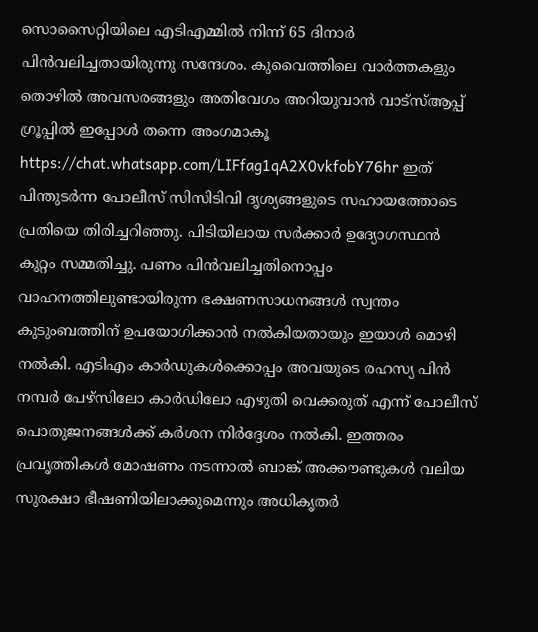സൊസൈറ്റിയിലെ എടിഎമ്മിൽ നിന്ന് 65 ദിനാർ പിൻവലിച്ചതായിരുന്നു സന്ദേശം. കുവൈത്തിലെ വാർത്തകളും തൊഴിൽ അവസരങ്ങളും അതിവേഗം അറിയുവാൻ വാട്സ്ആപ്പ് ഗ്രൂപ്പിൽ ഇപ്പോൾ തന്നെ അംഗമാകൂ https://chat.whatsapp.com/LIFfag1qA2X0vkfobY76hr ഇത് പിന്തുടർന്ന പോലീസ് സിസിടിവി ദൃശ്യങ്ങളുടെ സഹായത്തോടെ പ്രതിയെ തിരിച്ചറിഞ്ഞു. പിടിയിലായ സർക്കാർ ഉദ്യോഗസ്ഥൻ കുറ്റം സമ്മതിച്ചു. പണം പിൻവലിച്ചതിനൊപ്പം വാഹനത്തിലുണ്ടായിരുന്ന ഭക്ഷണസാധനങ്ങൾ സ്വന്തം കുടുംബത്തിന് ഉപയോഗിക്കാൻ നൽകിയതായും ഇയാൾ മൊഴി നൽകി. എടിഎം കാർഡുകൾക്കൊപ്പം അവയുടെ രഹസ്യ പിൻ നമ്പർ പേഴ്സിലോ കാർഡിലോ എഴുതി വെക്കരുത് എന്ന് പോലീസ് പൊതുജനങ്ങൾക്ക് കർശന നിർദ്ദേശം നൽകി. ഇത്തരം പ്രവൃത്തികൾ മോഷണം നടന്നാൽ ബാങ്ക് അക്കൗണ്ടുകൾ വലിയ സുരക്ഷാ ഭീഷണിയിലാക്കുമെന്നും അധികൃതർ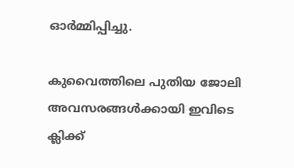ഓർമ്മിപ്പിച്ചു.

കുവൈത്തിലെ പുതിയ ജോലി അവസരങ്ങൾക്കായി ഇവിടെ ക്ലിക്ക്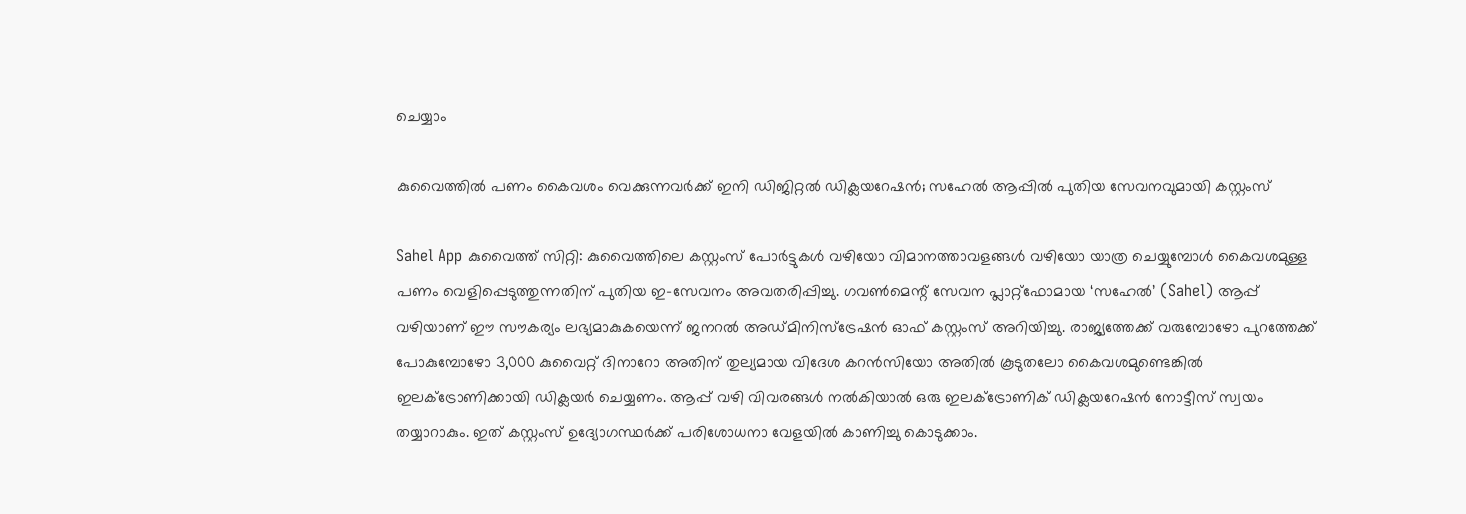ചെയ്യാം

കുവൈത്തിൽ പണം കൈവശം വെക്കുന്നവർക്ക് ഇനി ഡിജിറ്റൽ ഡിക്ലയറേഷൻ; സഹേൽ ആപ്പിൽ പുതിയ സേവനവുമായി കസ്റ്റംസ്

Sahel App കുവൈത്ത് സിറ്റി: കുവൈത്തിലെ കസ്റ്റംസ് പോർട്ടുകൾ വഴിയോ വിമാനത്താവളങ്ങൾ വഴിയോ യാത്ര ചെയ്യുമ്പോൾ കൈവശമുള്ള പണം വെളിപ്പെടുത്തുന്നതിന് പുതിയ ഇ-സേവനം അവതരിപ്പിച്ചു. ഗവൺമെന്റ് സേവന പ്ലാറ്റ്‌ഫോമായ ‘സഹേൽ’ (Sahel) ആപ്പ് വഴിയാണ് ഈ സൗകര്യം ലഭ്യമാകുകയെന്ന് ജനറൽ അഡ്മിനിസ്‌ട്രേഷൻ ഓഫ് കസ്റ്റംസ് അറിയിച്ചു. രാജ്യത്തേക്ക് വരുമ്പോഴോ പുറത്തേക്ക് പോകുമ്പോഴോ 3,000 കുവൈറ്റ് ദിനാറോ അതിന് തുല്യമായ വിദേശ കറൻസിയോ അതിൽ കൂടുതലോ കൈവശമുണ്ടെങ്കിൽ ഇലക്ട്രോണിക്കായി ഡിക്ലയർ ചെയ്യണം. ആപ്പ് വഴി വിവരങ്ങൾ നൽകിയാൽ ഒരു ഇലക്ട്രോണിക് ഡിക്ലയറേഷൻ നോട്ടീസ് സ്വയം തയ്യാറാകും. ഇത് കസ്റ്റംസ് ഉദ്യോഗസ്ഥർക്ക് പരിശോധനാ വേളയിൽ കാണിച്ചു കൊടുക്കാം.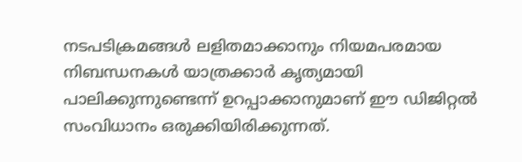നടപടിക്രമങ്ങൾ ലളിതമാക്കാനും നിയമപരമായ നിബന്ധനകൾ യാത്രക്കാർ കൃത്യമായി പാലിക്കുന്നുണ്ടെന്ന് ഉറപ്പാക്കാനുമാണ് ഈ ഡിജിറ്റൽ സംവിധാനം ഒരുക്കിയിരിക്കുന്നത്.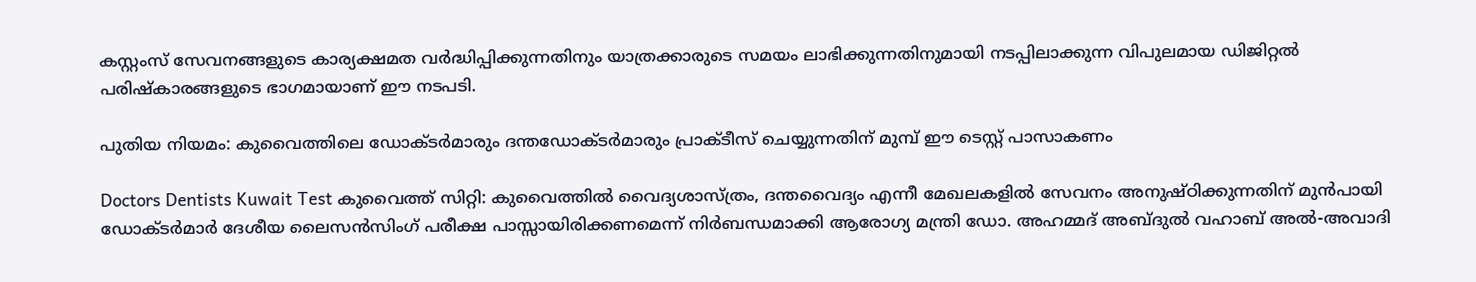കസ്റ്റംസ് സേവനങ്ങളുടെ കാര്യക്ഷമത വർദ്ധിപ്പിക്കുന്നതിനും യാത്രക്കാരുടെ സമയം ലാഭിക്കുന്നതിനുമായി നടപ്പിലാക്കുന്ന വിപുലമായ ഡിജിറ്റൽ പരിഷ്കാരങ്ങളുടെ ഭാഗമായാണ് ഈ നടപടി.

പുതിയ നിയമം: കുവൈത്തിലെ ഡോക്ടർമാരും ദന്തഡോക്ടർമാരും പ്രാക്ടീസ് ചെയ്യുന്നതിന് മുമ്പ് ഈ ടെസ്റ്റ് പാസാകണം

Doctors Dentists Kuwait Test കുവൈത്ത് സിറ്റി: കുവൈത്തിൽ വൈദ്യശാസ്ത്രം, ദന്തവൈദ്യം എന്നീ മേഖലകളിൽ സേവനം അനുഷ്ഠിക്കുന്നതിന് മുൻപായി ഡോക്ടർമാർ ദേശീയ ലൈസൻസിംഗ് പരീക്ഷ പാസ്സായിരിക്കണമെന്ന് നിർബന്ധമാക്കി ആരോഗ്യ മന്ത്രി ഡോ. അഹമ്മദ് അബ്ദുൽ വഹാബ് അൽ-അവാദി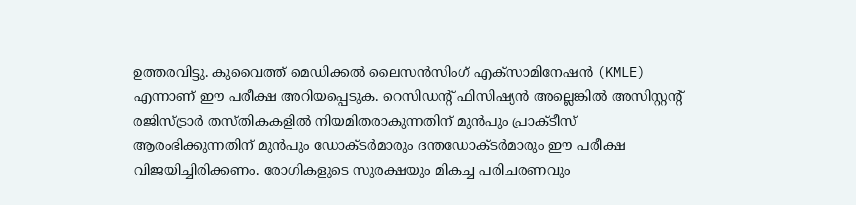ഉത്തരവിട്ടു. കുവൈത്ത് മെഡിക്കൽ ലൈസൻസിംഗ് എക്സാമിനേഷൻ (KMLE) എന്നാണ് ഈ പരീക്ഷ അറിയപ്പെടുക. റെസിഡന്റ് ഫിസിഷ്യൻ അല്ലെങ്കിൽ അസിസ്റ്റന്റ് രജിസ്ട്രാർ തസ്തികകളിൽ നിയമിതരാകുന്നതിന് മുൻപും പ്രാക്ടീസ് ആരംഭിക്കുന്നതിന് മുൻപും ഡോക്ടർമാരും ദന്തഡോക്ടർമാരും ഈ പരീക്ഷ വിജയിച്ചിരിക്കണം. രോഗികളുടെ സുരക്ഷയും മികച്ച പരിചരണവും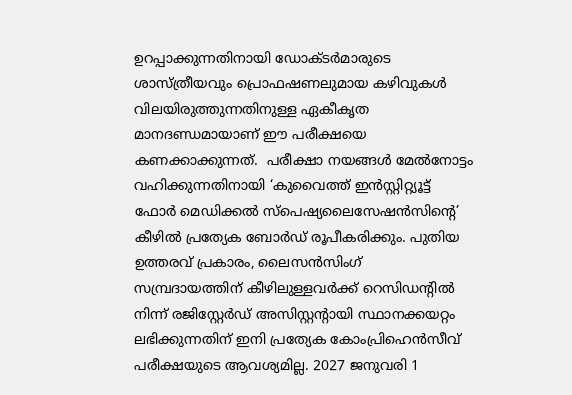ഉറപ്പാക്കുന്നതിനായി ഡോക്ടർമാരുടെ ശാസ്ത്രീയവും പ്രൊഫഷണലുമായ കഴിവുകൾ വിലയിരുത്തുന്നതിനുള്ള ഏകീകൃത മാനദണ്ഡമായാണ് ഈ പരീക്ഷയെ കണക്കാക്കുന്നത്.  പരീക്ഷാ നയങ്ങൾ മേൽനോട്ടം വഹിക്കുന്നതിനായി ‘കുവൈത്ത് ഇൻസ്റ്റിറ്റ്യൂട്ട് ഫോർ മെഡിക്കൽ സ്പെഷ്യലൈസേഷൻസിന്റെ’ കീഴിൽ പ്രത്യേക ബോർഡ് രൂപീകരിക്കും. പുതിയ ഉത്തരവ് പ്രകാരം, ലൈസൻസിംഗ് സമ്പ്രദായത്തിന് കീഴിലുള്ളവർക്ക് റെസിഡന്റിൽ നിന്ന് രജിസ്റ്റേർഡ് അസിസ്റ്റന്റായി സ്ഥാനക്കയറ്റം ലഭിക്കുന്നതിന് ഇനി പ്രത്യേക കോംപ്രിഹെൻസീവ് പരീക്ഷയുടെ ആവശ്യമില്ല. 2027 ജനുവരി 1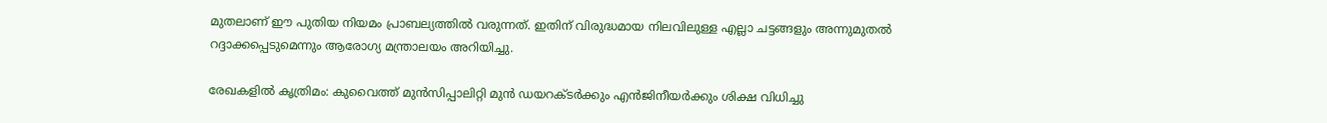മുതലാണ് ഈ പുതിയ നിയമം പ്രാബല്യത്തിൽ വരുന്നത്. ഇതിന് വിരുദ്ധമായ നിലവിലുള്ള എല്ലാ ചട്ടങ്ങളും അന്നുമുതൽ റദ്ദാക്കപ്പെടുമെന്നും ആരോഗ്യ മന്ത്രാലയം അറിയിച്ചു.

രേഖകളിൽ കൃത്രിമം: കുവൈത്ത് മുൻസിപ്പാലിറ്റി മുൻ ഡയറക്ടർക്കും എൻജിനീയർക്കും ശിക്ഷ വിധിച്ചു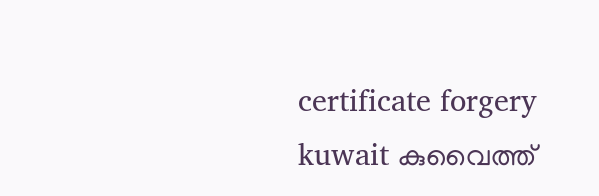certificate forgery kuwait കുവൈത്ത്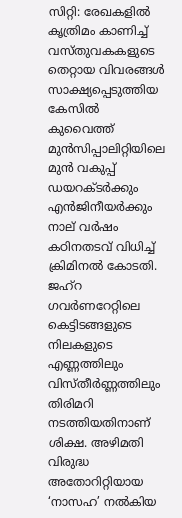സിറ്റി: രേഖകളിൽ കൃത്രിമം കാണിച്ച് വസ്തുവകകളുടെ തെറ്റായ വിവരങ്ങൾ സാക്ഷ്യപ്പെടുത്തിയ കേസിൽ കുവൈത്ത് മുൻസിപ്പാലിറ്റിയിലെ മുൻ വകുപ്പ് ഡയറക്ടർക്കും എൻജിനീയർക്കും നാല് വർഷം കഠിനതടവ് വിധിച്ച് ക്രിമിനൽ കോടതി. ജഹ്‌റ ഗവർണറേറ്റിലെ കെട്ടിടങ്ങളുടെ നിലകളുടെ എണ്ണത്തിലും വിസ്തീർണ്ണത്തിലും തിരിമറി നടത്തിയതിനാണ് ശിക്ഷ. അഴിമതി വിരുദ്ധ അതോറിറ്റിയായ ‘നാസഹ’ നൽകിയ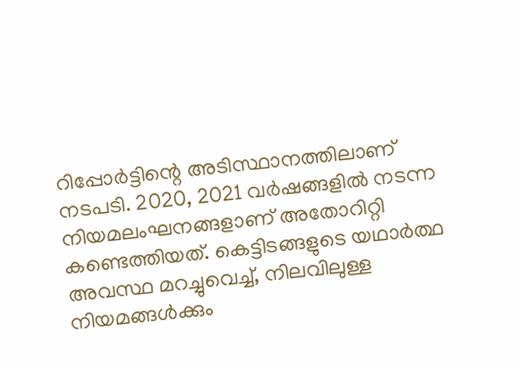റിപ്പോർട്ടിന്റെ അടിസ്ഥാനത്തിലാണ് നടപടി. 2020, 2021 വർഷങ്ങളിൽ നടന്ന നിയമലംഘനങ്ങളാണ് അതോറിറ്റി കണ്ടെത്തിയത്. കെട്ടിടങ്ങളുടെ യഥാർത്ഥ അവസ്ഥ മറച്ചുവെച്ച്, നിലവിലുള്ള നിയമങ്ങൾക്കും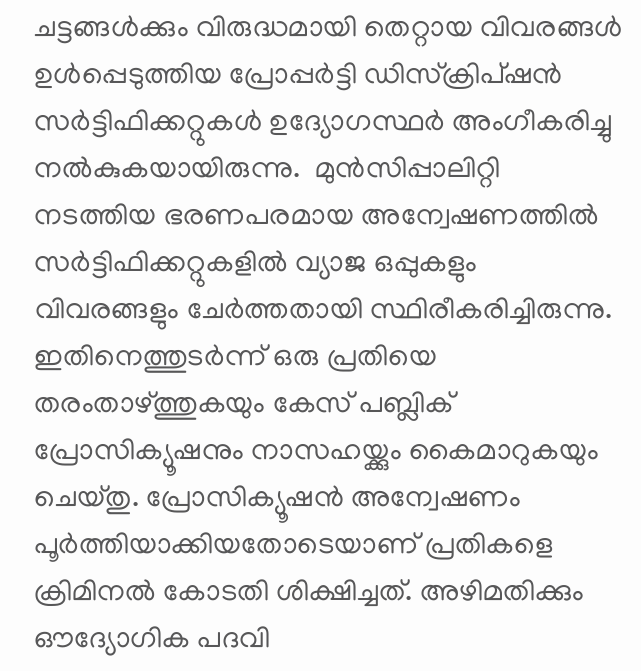ചട്ടങ്ങൾക്കും വിരുദ്ധമായി തെറ്റായ വിവരങ്ങൾ ഉൾപ്പെടുത്തിയ പ്രോപ്പർട്ടി ഡിസ്ക്രിപ്ഷൻ സർട്ടിഫിക്കറ്റുകൾ ഉദ്യോഗസ്ഥർ അംഗീകരിച്ചു നൽകുകയായിരുന്നു.  മുൻസിപ്പാലിറ്റി നടത്തിയ ഭരണപരമായ അന്വേഷണത്തിൽ സർട്ടിഫിക്കറ്റുകളിൽ വ്യാജ ഒപ്പുകളും വിവരങ്ങളും ചേർത്തതായി സ്ഥിരീകരിച്ചിരുന്നു. ഇതിനെത്തുടർന്ന് ഒരു പ്രതിയെ തരംതാഴ്ത്തുകയും കേസ് പബ്ലിക് പ്രോസിക്യൂഷനും നാസഹയ്ക്കും കൈമാറുകയും ചെയ്തു. പ്രോസിക്യൂഷൻ അന്വേഷണം പൂർത്തിയാക്കിയതോടെയാണ് പ്രതികളെ ക്രിമിനൽ കോടതി ശിക്ഷിച്ചത്. അഴിമതിക്കും ഔദ്യോഗിക പദവി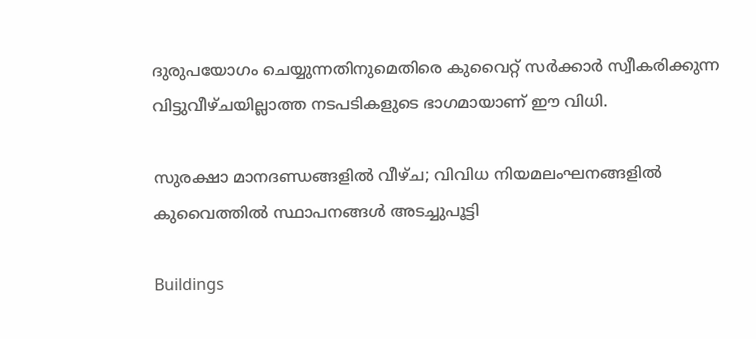ദുരുപയോഗം ചെയ്യുന്നതിനുമെതിരെ കുവൈറ്റ് സർക്കാർ സ്വീകരിക്കുന്ന വിട്ടുവീഴ്ചയില്ലാത്ത നടപടികളുടെ ഭാഗമായാണ് ഈ വിധി.

സുരക്ഷാ മാനദണ്ഡങ്ങളിൽ വീഴ്ച; വിവിധ നിയമലംഘനങ്ങളില്‍ കുവൈത്തില്‍ സ്ഥാപനങ്ങൾ അടച്ചുപൂട്ടി

Buildings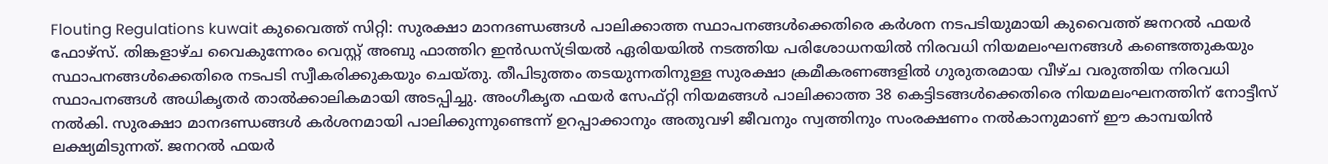Flouting Regulations kuwait കുവൈത്ത് സിറ്റി: സുരക്ഷാ മാനദണ്ഡങ്ങൾ പാലിക്കാത്ത സ്ഥാപനങ്ങൾക്കെതിരെ കർശന നടപടിയുമായി കുവൈത്ത് ജനറൽ ഫയർ ഫോഴ്‌സ്. തിങ്കളാഴ്ച വൈകുന്നേരം വെസ്റ്റ് അബു ഫാത്തിറ ഇൻഡസ്ട്രിയൽ ഏരിയയിൽ നടത്തിയ പരിശോധനയിൽ നിരവധി നിയമലംഘനങ്ങൾ കണ്ടെത്തുകയും സ്ഥാപനങ്ങൾക്കെതിരെ നടപടി സ്വീകരിക്കുകയും ചെയ്തു. തീപിടുത്തം തടയുന്നതിനുള്ള സുരക്ഷാ ക്രമീകരണങ്ങളിൽ ഗുരുതരമായ വീഴ്ച വരുത്തിയ നിരവധി സ്ഥാപനങ്ങൾ അധികൃതർ താൽക്കാലികമായി അടപ്പിച്ചു. അംഗീകൃത ഫയർ സേഫ്റ്റി നിയമങ്ങൾ പാലിക്കാത്ത 38 കെട്ടിടങ്ങൾക്കെതിരെ നിയമലംഘനത്തിന് നോട്ടീസ് നൽകി. സുരക്ഷാ മാനദണ്ഡങ്ങൾ കർശനമായി പാലിക്കുന്നുണ്ടെന്ന് ഉറപ്പാക്കാനും അതുവഴി ജീവനും സ്വത്തിനും സംരക്ഷണം നൽകാനുമാണ് ഈ കാമ്പയിൻ ലക്ഷ്യമിടുന്നത്. ജനറൽ ഫയർ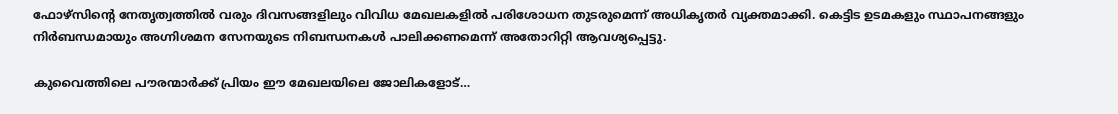ഫോഴ്‌സിന്റെ നേതൃത്വത്തിൽ വരും ദിവസങ്ങളിലും വിവിധ മേഖലകളിൽ പരിശോധന തുടരുമെന്ന് അധികൃതർ വ്യക്തമാക്കി. കെട്ടിട ഉടമകളും സ്ഥാപനങ്ങളും നിർബന്ധമായും അഗ്നിശമന സേനയുടെ നിബന്ധനകൾ പാലിക്കണമെന്ന് അതോറിറ്റി ആവശ്യപ്പെട്ടു.

കുവൈത്തിലെ പൗരന്മാര്‍ക്ക് പ്രിയം ഈ മേഖലയിലെ ജോലികളോട്…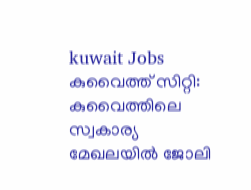kuwait Jobs കുവൈത്ത് സിറ്റി: കുവൈത്തിലെ സ്വകാര്യ മേഖലയിൽ ജോലി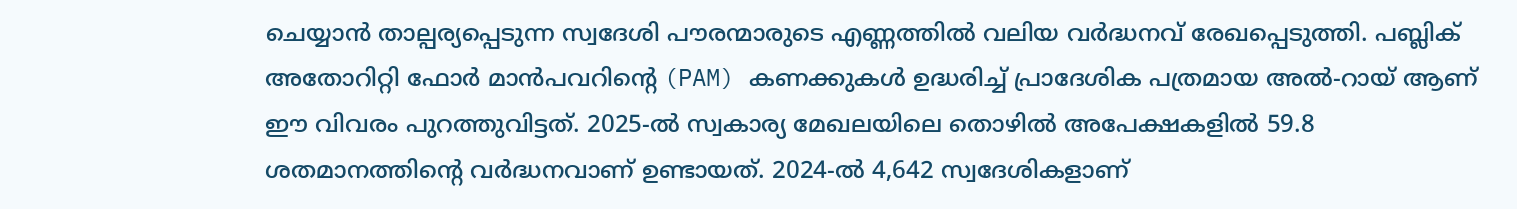ചെയ്യാൻ താല്പര്യപ്പെടുന്ന സ്വദേശി പൗരന്മാരുടെ എണ്ണത്തിൽ വലിയ വർദ്ധനവ് രേഖപ്പെടുത്തി. പബ്ലിക് അതോറിറ്റി ഫോർ മാൻപവറിന്റെ (PAM) കണക്കുകൾ ഉദ്ധരിച്ച് പ്രാദേശിക പത്രമായ അൽ-റായ് ആണ് ഈ വിവരം പുറത്തുവിട്ടത്. 2025-ൽ സ്വകാര്യ മേഖലയിലെ തൊഴിൽ അപേക്ഷകളിൽ 59.8 ശതമാനത്തിന്റെ വർദ്ധനവാണ് ഉണ്ടായത്. 2024-ൽ 4,642 സ്വദേശികളാണ്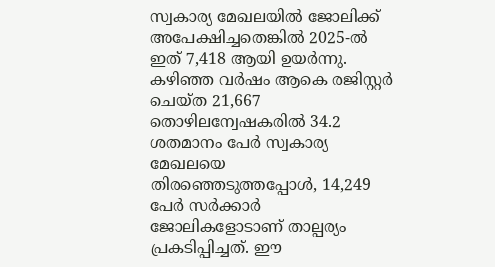സ്വകാര്യ മേഖലയിൽ ജോലിക്ക് അപേക്ഷിച്ചതെങ്കിൽ 2025-ൽ ഇത് 7,418 ആയി ഉയർന്നു. കഴിഞ്ഞ വർഷം ആകെ രജിസ്റ്റർ ചെയ്ത 21,667 തൊഴിലന്വേഷകരിൽ 34.2 ശതമാനം പേർ സ്വകാര്യ മേഖലയെ തിരഞ്ഞെടുത്തപ്പോൾ, 14,249 പേർ സർക്കാർ ജോലികളോടാണ് താല്പര്യം പ്രകടിപ്പിച്ചത്. ഈ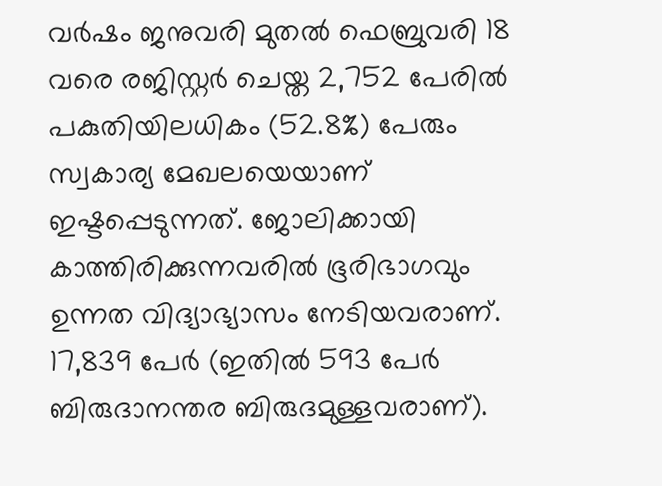വർഷം ജനുവരി മുതൽ ഫെബ്രുവരി 18 വരെ രജിസ്റ്റർ ചെയ്ത 2,752 പേരിൽ പകുതിയിലധികം (52.8%) പേരും സ്വകാര്യ മേഖലയെയാണ് ഇഷ്ടപ്പെടുന്നത്. ജോലിക്കായി കാത്തിരിക്കുന്നവരിൽ ഭൂരിഭാഗവും ഉന്നത വിദ്യാഭ്യാസം നേടിയവരാണ്. 17,839 പേർ (ഇതിൽ 593 പേർ ബിരുദാനന്തര ബിരുദമുള്ളവരാണ്).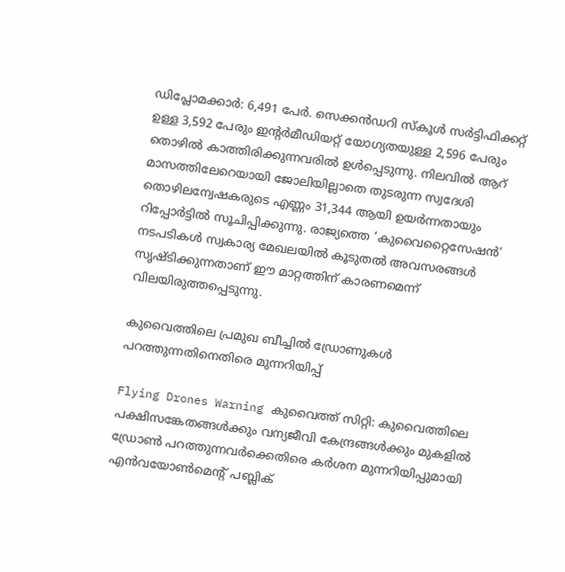ഡിപ്ലോമക്കാർ: 6,491 പേർ. സെക്കൻഡറി സ്കൂൾ സർട്ടിഫിക്കറ്റ് ഉള്ള 3,592 പേരും ഇന്റർമീഡിയറ്റ് യോഗ്യതയുള്ള 2,596 പേരും തൊഴിൽ കാത്തിരിക്കുന്നവരിൽ ഉൾപ്പെടുന്നു. നിലവിൽ ആറ് മാസത്തിലേറെയായി ജോലിയില്ലാതെ തുടരുന്ന സ്വദേശി തൊഴിലന്വേഷകരുടെ എണ്ണം 31,344 ആയി ഉയർന്നതായും റിപ്പോർട്ടിൽ സൂചിപ്പിക്കുന്നു. രാജ്യത്തെ ‘കുവൈറ്റൈസേഷൻ’ നടപടികൾ സ്വകാര്യ മേഖലയിൽ കൂടുതൽ അവസരങ്ങൾ സൃഷ്ടിക്കുന്നതാണ് ഈ മാറ്റത്തിന് കാരണമെന്ന് വിലയിരുത്തപ്പെടുന്നു.

കുവൈത്തിലെ പ്രമുഖ ബീച്ചില്‍ ഡ്രോണുകൾ പറത്തുന്നതിനെതിരെ മുന്നറിയിപ്പ്

Flying Drones Warning കുവൈത്ത് സിറ്റി: കുവൈത്തിലെ പക്ഷിസങ്കേതങ്ങൾക്കും വന്യജീവി കേന്ദ്രങ്ങൾക്കും മുകളിൽ ഡ്രോൺ പറത്തുന്നവർക്കെതിരെ കർശന മുന്നറിയിപ്പുമായി എൻവയോൺമെന്റ് പബ്ലിക്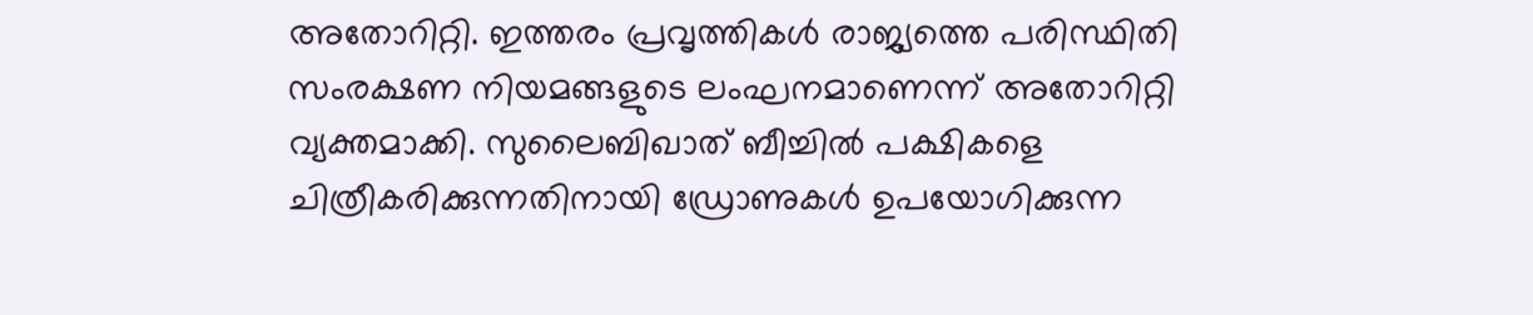അതോറിറ്റി. ഇത്തരം പ്രവൃത്തികൾ രാജ്യത്തെ പരിസ്ഥിതി സംരക്ഷണ നിയമങ്ങളുടെ ലംഘനമാണെന്ന് അതോറിറ്റി വ്യക്തമാക്കി. സുലൈബിഖാത് ബീച്ചിൽ പക്ഷികളെ ചിത്രീകരിക്കുന്നതിനായി ഡ്രോണുകൾ ഉപയോഗിക്കുന്ന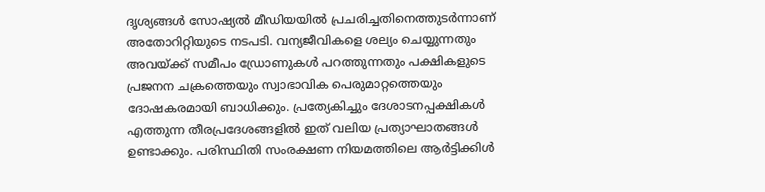ദൃശ്യങ്ങൾ സോഷ്യൽ മീഡിയയിൽ പ്രചരിച്ചതിനെത്തുടർന്നാണ് അതോറിറ്റിയുടെ നടപടി. വന്യജീവികളെ ശല്യം ചെയ്യുന്നതും അവയ്ക്ക് സമീപം ഡ്രോണുകൾ പറത്തുന്നതും പക്ഷികളുടെ പ്രജനന ചക്രത്തെയും സ്വാഭാവിക പെരുമാറ്റത്തെയും ദോഷകരമായി ബാധിക്കും. പ്രത്യേകിച്ചും ദേശാടനപ്പക്ഷികൾ എത്തുന്ന തീരപ്രദേശങ്ങളിൽ ഇത് വലിയ പ്രത്യാഘാതങ്ങൾ ഉണ്ടാക്കും. പരിസ്ഥിതി സംരക്ഷണ നിയമത്തിലെ ആർട്ടിക്കിൾ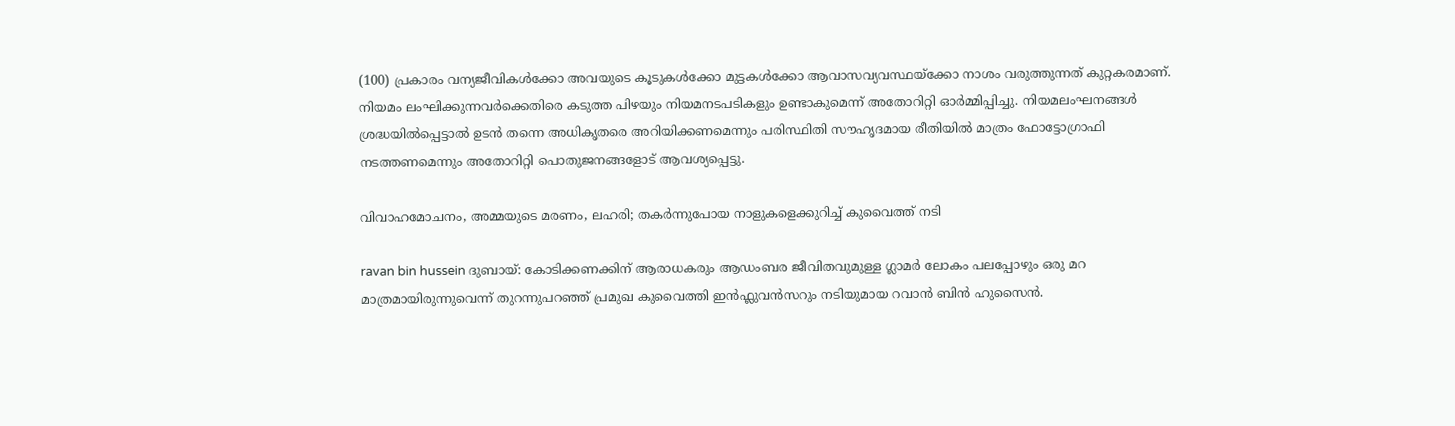(100) പ്രകാരം വന്യജീവികൾക്കോ അവയുടെ കൂടുകൾക്കോ മുട്ടകൾക്കോ ആവാസവ്യവസ്ഥയ്ക്കോ നാശം വരുത്തുന്നത് കുറ്റകരമാണ്. നിയമം ലംഘിക്കുന്നവർക്കെതിരെ കടുത്ത പിഴയും നിയമനടപടികളും ഉണ്ടാകുമെന്ന് അതോറിറ്റി ഓർമ്മിപ്പിച്ചു. നിയമലംഘനങ്ങൾ ശ്രദ്ധയിൽപ്പെട്ടാൽ ഉടൻ തന്നെ അധികൃതരെ അറിയിക്കണമെന്നും പരിസ്ഥിതി സൗഹൃദമായ രീതിയിൽ മാത്രം ഫോട്ടോഗ്രാഫി നടത്തണമെന്നും അതോറിറ്റി പൊതുജനങ്ങളോട് ആവശ്യപ്പെട്ടു.

വിവാഹമോചനം, അമ്മയുടെ മരണം, ലഹരി; തകർന്നുപോയ നാളുകളെക്കുറിച്ച് കുവൈത്ത് നടി

ravan bin hussein ദുബായ്: കോടിക്കണക്കിന് ആരാധകരും ആഡംബര ജീവിതവുമുള്ള ഗ്ലാമർ ലോകം പലപ്പോഴും ഒരു മറ മാത്രമായിരുന്നുവെന്ന് തുറന്നുപറഞ്ഞ് പ്രമുഖ കുവൈത്തി ഇൻഫ്ലുവൻസറും നടിയുമായ റവാൻ ബിൻ ഹുസൈൻ.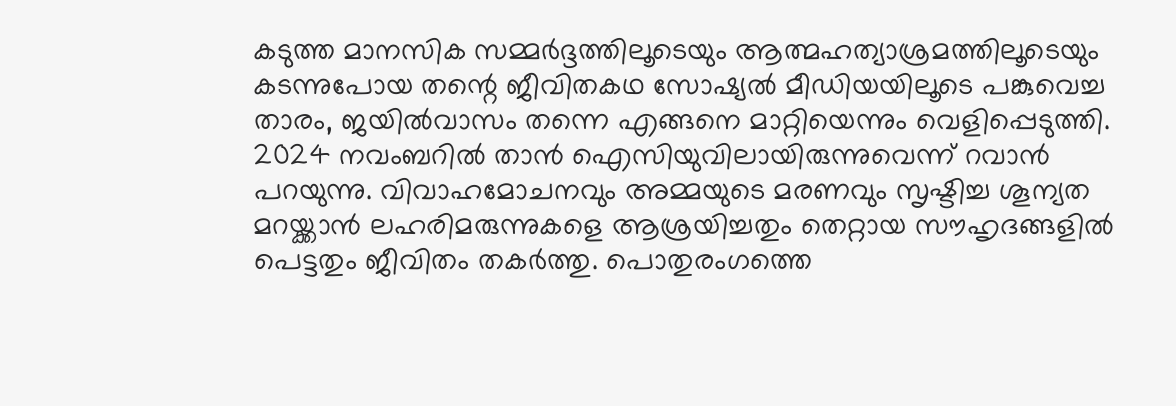കടുത്ത മാനസിക സമ്മർദ്ദത്തിലൂടെയും ആത്മഹത്യാശ്രമത്തിലൂടെയും കടന്നുപോയ തന്റെ ജീവിതകഥ സോഷ്യൽ മീഡിയയിലൂടെ പങ്കുവെച്ച താരം, ജയിൽവാസം തന്നെ എങ്ങനെ മാറ്റിയെന്നും വെളിപ്പെടുത്തി. 2024 നവംബറിൽ താൻ ഐസിയുവിലായിരുന്നുവെന്ന് റവാൻ പറയുന്നു. വിവാഹമോചനവും അമ്മയുടെ മരണവും സൃഷ്ടിച്ച ശൂന്യത മറയ്ക്കാൻ ലഹരിമരുന്നുകളെ ആശ്രയിച്ചതും തെറ്റായ സൗഹൃദങ്ങളിൽ പെട്ടതും ജീവിതം തകർത്തു. പൊതുരംഗത്തെ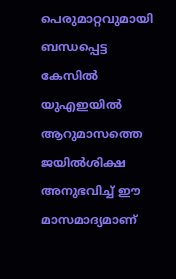പെരുമാറ്റവുമായി ബന്ധപ്പെട്ട കേസിൽ യുഎഇയിൽ ആറുമാസത്തെ ജയിൽശിക്ഷ അനുഭവിച്ച് ഈ മാസമാദ്യമാണ്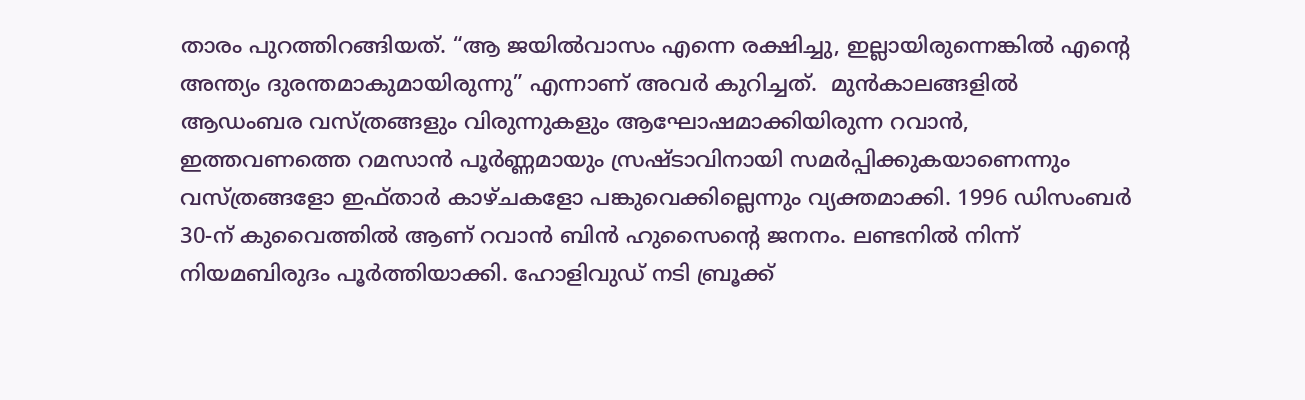താരം പുറത്തിറങ്ങിയത്. “ആ ജയിൽവാസം എന്നെ രക്ഷിച്ചു, ഇല്ലായിരുന്നെങ്കിൽ എന്റെ അന്ത്യം ദുരന്തമാകുമായിരുന്നു” എന്നാണ് അവർ കുറിച്ചത്.  മുൻകാലങ്ങളിൽ ആഡംബര വസ്ത്രങ്ങളും വിരുന്നുകളും ആഘോഷമാക്കിയിരുന്ന റവാൻ, ഇത്തവണത്തെ റമസാൻ പൂർണ്ണമായും സ്രഷ്ടാവിനായി സമർപ്പിക്കുകയാണെന്നും വസ്ത്രങ്ങളോ ഇഫ്താർ കാഴ്ചകളോ പങ്കുവെക്കില്ലെന്നും വ്യക്തമാക്കി. 1996 ഡിസംബർ 30-ന് കുവൈത്തിൽ ആണ് റവാന്‍ ബിന്‍ ഹുസൈന്‍റെ ജനനം. ലണ്ടനിൽ നിന്ന് നിയമബിരുദം പൂർത്തിയാക്കി. ഹോളിവുഡ് നടി ബ്രൂക്ക്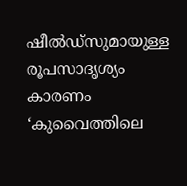ഷീൽഡ്‌സുമായുള്ള രൂപസാദൃശ്യം കാരണം ‘കുവൈത്തിലെ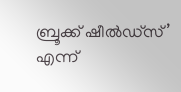ബ്രൂക്ക് ഷീൽഡ്സ്’ എന്ന്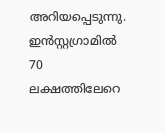അറിയപ്പെടുന്നു. ഇൻസ്റ്റഗ്രാമിൽ 70 ലക്ഷത്തിലേറെ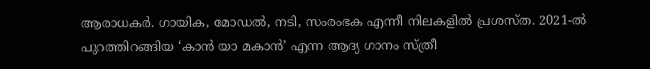ആരാധകർ. ഗായിക, മോഡൽ, നടി, സംരംഭക എന്നീ നിലകളിൽ പ്രശസ്ത. 2021-ൽ പുറത്തിറങ്ങിയ ‘കാൻ യാ മകാൻ’ എന്ന ആദ്യ ഗാനം സ്ത്രീ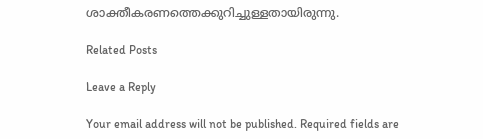ശാക്തീകരണത്തെക്കുറിച്ചുള്ളതായിരുന്നു.

Related Posts

Leave a Reply

Your email address will not be published. Required fields are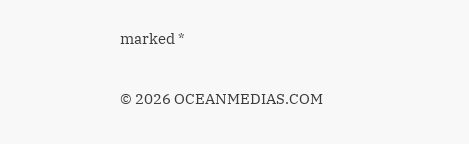marked *

© 2026 OCEANMEDIAS.COM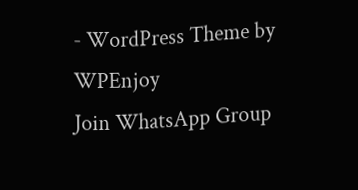- WordPress Theme by WPEnjoy
Join WhatsApp Group